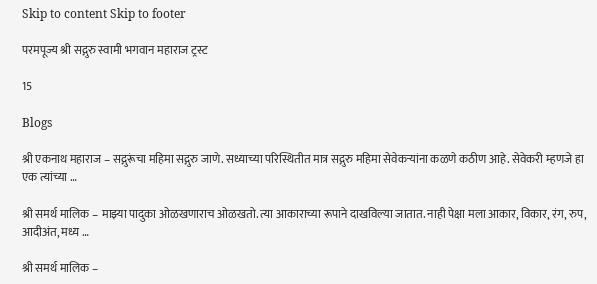Skip to content Skip to footer

परमपूज्य श्री सद्गुरु स्वामी भगवान महाराज ट्रस्ट

15

Blogs

श्री एकनाथ महाराज – सद्गुरूंचा महिमा सद्गुरु जाणे. सध्याच्या परिस्थितीत मात्र सद्गुरु महिमा सेवेकर्‍यांना कळणे कठीण आहे. सेवेकरी म्हणजे हा एक त्यांच्या …

श्री समर्थ मालिक – माझ्या पादुका ओळखणाराच ओळखतो. त्या आकाराच्या रूपाने दाखविल्या जातात. नाही पेक्षा मला आकार, विकार, रंग, रुप, आदीअंत, मध्य …

श्री समर्थ मालिक –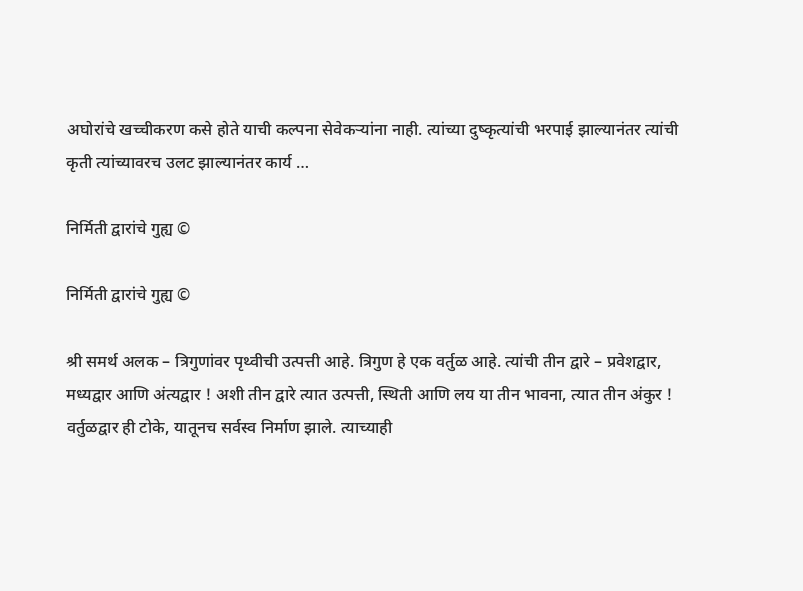अघोरांचे खच्चीकरण कसे होते याची कल्पना सेवेकऱ्यांना नाही. त्यांच्या दुष्कृत्यांची भरपाई झाल्यानंतर त्यांची कृती त्यांच्यावरच उलट झाल्यानंतर कार्य …

निर्मिती द्वारांचे गुह्य ©

निर्मिती द्वारांचे गुह्य ©

श्री समर्थ अलक – त्रिगुणांवर पृथ्वीची उत्पत्ती आहे. त्रिगुण हे एक वर्तुळ आहे. त्यांची तीन द्वारे – प्रवेशद्वार, मध्यद्वार आणि अंत्यद्वार ! अशी तीन द्वारे त्यात उत्पत्ती, स्थिती आणि लय या तीन भावना, त्यात तीन अंकुर ! वर्तुळद्वार ही टोके, यातूनच सर्वस्व निर्माण झाले. त्याच्याही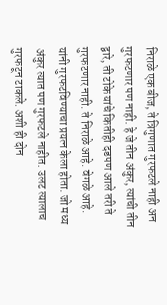निराळे एक बीज, ते त्रिगुणात गुरफटले नाही अन गुरफटणार पण नाही. हे जे तीन अंकुर, त्यांची तीन द्वारे, ती टोके यांचे कितीही दडपण आले तरी ते गुरफटणार नाही. ते निराळे आहे. वेगळे आहे. यांनी गुरफटविण्याचा प्रयत्न केला होता. जो मध्य अंकुर त्यात पण गुरफटले नाहीत. उलट त्यालाच गुरफटून टाकले. अशी ही दोन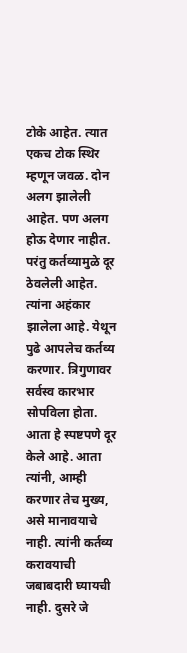टोके आहेत. त्यात एकच टोक स्थिर म्हणून जवळ. दोन अलग झालेली आहेत. पण अलग होऊ देणार नाहीत. परंतु कर्तव्यामुळे दूर ठेवलेली आहेत. त्यांना अहंकार झालेला आहे. येथून पुढे आपलेच कर्तव्य करणार. त्रिगुणावर सर्वस्व कारभार सोपविला होता. आता हे स्पष्टपणे दूर केले आहे. आता त्यांनी, आम्ही करणार तेच मुख्य, असे मानावयाचे नाही. त्यांनी कर्तव्य करावयाची जबाबदारी घ्यायची नाही. दुसरे जे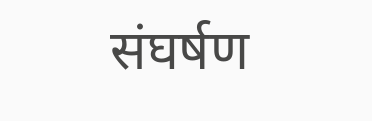संघर्षण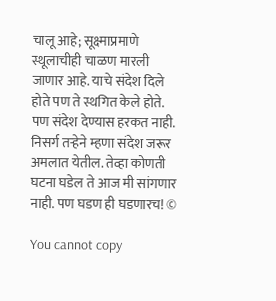चालू आहे; सूक्ष्माप्रमाणे स्थूलाचीही चाळण मारली जाणार आहे. याचे संदेश दिले होते पण ते स्थगित केले होते. पण संदेश देण्यास हरकत नाही. निसर्ग तऱ्हेने म्हणा संदेश जरूर अमलात येतील. तेव्हा कोणती घटना घडेल ते आज मी सांगणार नाही. पण घडण ही घडणारच! ©

You cannot copy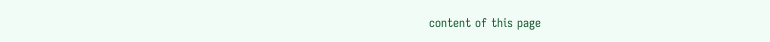content of this page